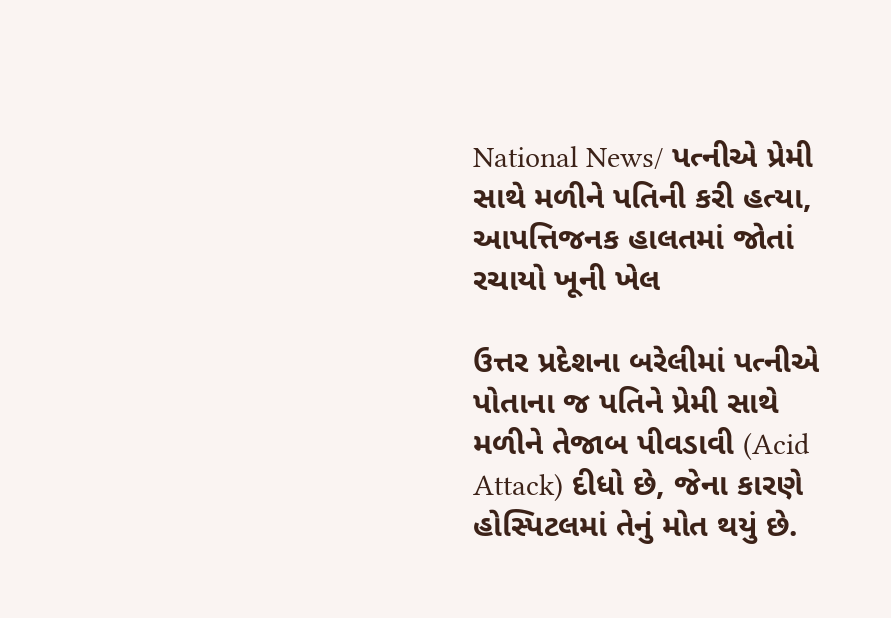National News/ પત્નીએ પ્રેમી સાથે મળીને પતિની કરી હત્યા, આપત્તિજનક હાલતમાં જોતાં રચાયો ખૂની ખેલ

ઉત્તર પ્રદેશના બરેલીમાં પત્નીએ પોતાના જ પતિને પ્રેમી સાથે મળીને તેજાબ પીવડાવી (Acid Attack) દીધો છે, જેના કારણે હોસ્પિટલમાં તેનું મોત થયું છે.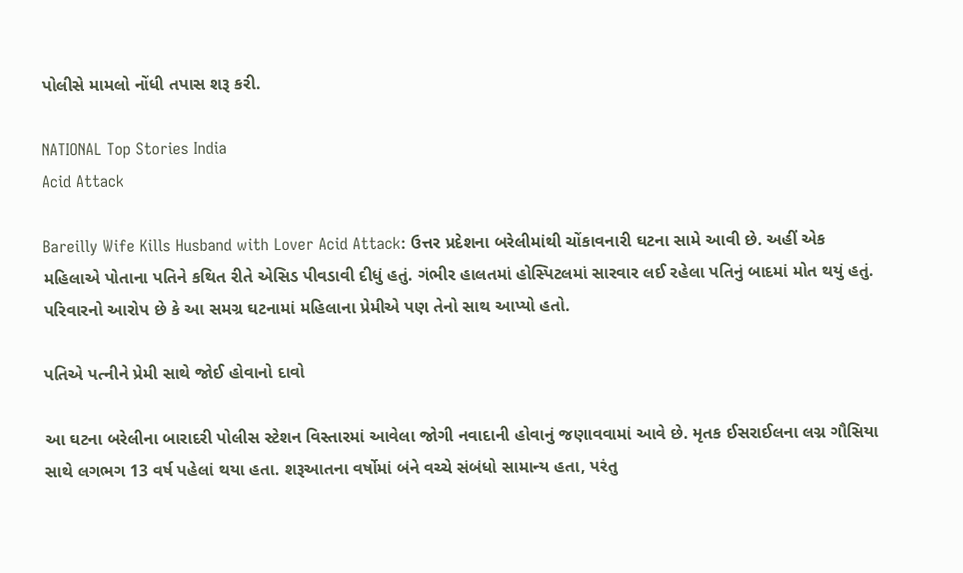પોલીસે મામલો નોંધી તપાસ શરૂ કરી.

NATIONAL Top Stories India
Acid Attack

Bareilly Wife Kills Husband with Lover Acid Attack: ઉત્તર પ્રદેશના બરેલીમાંથી ચોંકાવનારી ઘટના સામે આવી છે. અહીં એક મહિલાએ પોતાના પતિને કથિત રીતે એસિડ પીવડાવી દીધું હતું. ગંભીર હાલતમાં હોસ્પિટલમાં સારવાર લઈ રહેલા પતિનું બાદમાં મોત થયું હતું. પરિવારનો આરોપ છે કે આ સમગ્ર ઘટનામાં મહિલાના પ્રેમીએ પણ તેનો સાથ આપ્યો હતો.

પતિએ પત્નીને પ્રેમી સાથે જોઈ હોવાનો દાવો

આ ઘટના બરેલીના બારાદરી પોલીસ સ્ટેશન વિસ્તારમાં આવેલા જોગી નવાદાની હોવાનું જણાવવામાં આવે છે. મૃતક ઈસરાઈલના લગ્ન ગૌસિયા સાથે લગભગ 13 વર્ષ પહેલાં થયા હતા. શરૂઆતના વર્ષોમાં બંને વચ્ચે સંબંધો સામાન્ય હતા, પરંતુ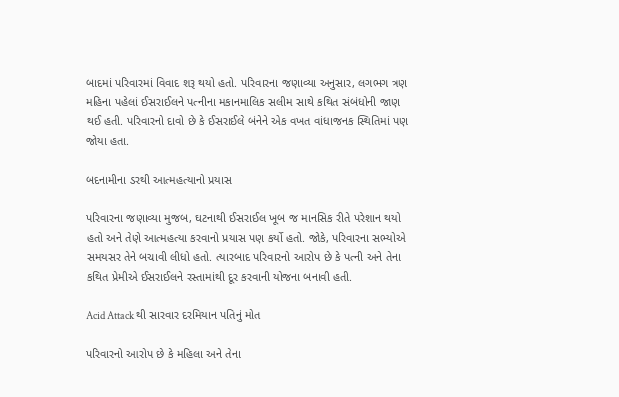બાદમાં પરિવારમાં વિવાદ શરૂ થયો હતો. પરિવારના જણાવ્યા અનુસાર, લગભગ ત્રણ મહિના પહેલાં ઈસરાઈલને પત્નીના મકાનમાલિક સલીમ સાથે કથિત સંબંધોની જાણ થઈ હતી. પરિવારનો દાવો છે કે ઈસરાઈલે બંનેને એક વખત વાંધાજનક સ્થિતિમાં પણ જોયા હતા.

બદનામીના ડરથી આત્મહત્યાનો પ્રયાસ

પરિવારના જણાવ્યા મુજબ, ઘટનાથી ઈસરાઈલ ખૂબ જ માનસિક રીતે પરેશાન થયો હતો અને તેણે આત્મહત્યા કરવાનો પ્રયાસ પણ કર્યો હતો. જોકે, પરિવારના સભ્યોએ સમયસર તેને બચાવી લીધો હતો. ત્યારબાદ પરિવારનો આરોપ છે કે પત્ની અને તેના કથિત પ્રેમીએ ઈસરાઈલને રસ્તામાંથી દૂર કરવાની યોજના બનાવી હતી.

Acid Attack થી સારવાર દરમિયાન પતિનું મોત

પરિવારનો આરોપ છે કે મહિલા અને તેના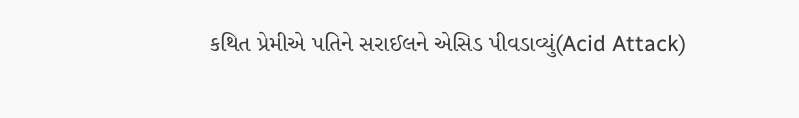કથિત પ્રેમીએ પતિને સરાઈલને એસિડ પીવડાવ્યું(Acid Attack)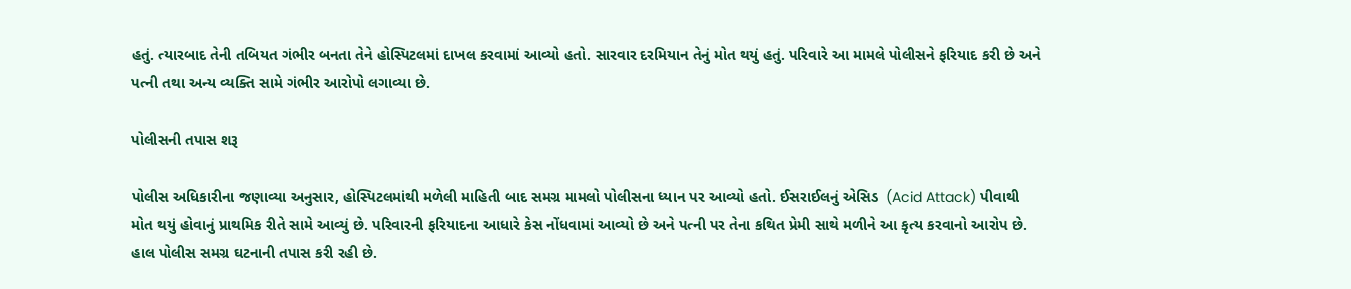હતું. ત્યારબાદ તેની તબિયત ગંભીર બનતા તેને હોસ્પિટલમાં દાખલ કરવામાં આવ્યો હતો. સારવાર દરમિયાન તેનું મોત થયું હતું. પરિવારે આ મામલે પોલીસને ફરિયાદ કરી છે અને પત્ની તથા અન્ય વ્યક્તિ સામે ગંભીર આરોપો લગાવ્યા છે.

પોલીસની તપાસ શરૂ

પોલીસ અધિકારીના જણાવ્યા અનુસાર, હોસ્પિટલમાંથી મળેલી માહિતી બાદ સમગ્ર મામલો પોલીસના ધ્યાન પર આવ્યો હતો. ઈસરાઈલનું એસિડ  (Acid Attack) પીવાથી મોત થયું હોવાનું પ્રાથમિક રીતે સામે આવ્યું છે. પરિવારની ફરિયાદના આધારે કેસ નોંધવામાં આવ્યો છે અને પત્ની પર તેના કથિત પ્રેમી સાથે મળીને આ કૃત્ય કરવાનો આરોપ છે. હાલ પોલીસ સમગ્ર ઘટનાની તપાસ કરી રહી છે.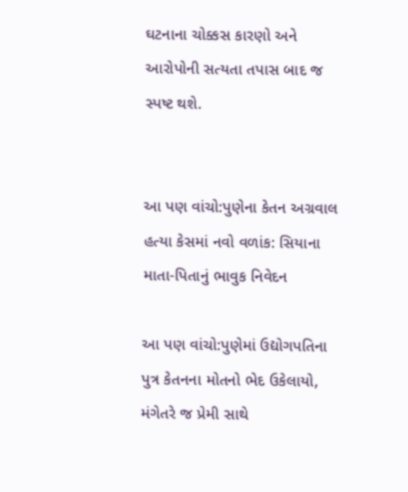ઘટનાના ચોક્કસ કારણો અને આરોપોની સત્યતા તપાસ બાદ જ સ્પષ્ટ થશે.


આ પણ વાંચો:પુણેના કેતન અગ્રવાલ હત્યા કેસમાં નવો વળાંક: સિયાના માતા-પિતાનું ભાવુક નિવેદન

આ પણ વાંચો:પુણેમાં ઉદ્યોગપતિના પુત્ર કેતનના મોતનો ભેદ ઉકેલાયો, મંગેતરે જ પ્રેમી સાથે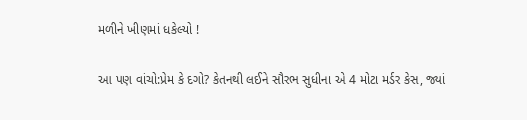મળીને ખીણમાં ધકેલ્યો !

આ પણ વાંચો:પ્રેમ કે દગો? કેતનથી લઈને સૌરભ સુધીના એ 4 મોટા મર્ડર કેસ, જ્યાં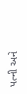પત્ની અને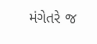મંગેતરે જ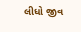લીધો જીવ